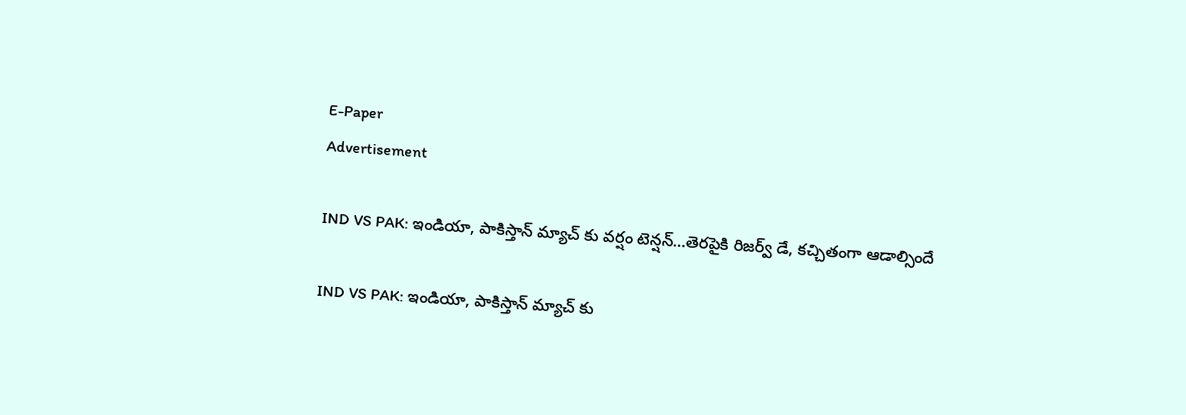E-Paper
Advertisement

IND VS PAK: ఇండియా, పాకిస్తాన్ మ్యాచ్ కు వర్షం టెన్ష‌న్‌…తెర‌పైకి రిజ‌ర్వ్ డే, క‌చ్చితంగా ఆడాల్సిందే

IND VS PAK: ఇండియా, పాకిస్తాన్ మ్యాచ్ కు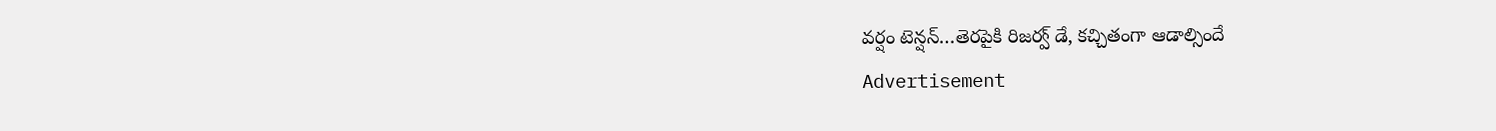వర్షం టెన్ష‌న్‌…తెర‌పైకి రిజ‌ర్వ్ డే, క‌చ్చితంగా ఆడాల్సిందే
Advertisement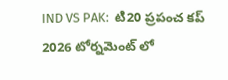IND VS PAK:  టి20 ప్రపంచ కప్ 2026 టోర్నమెంట్ లో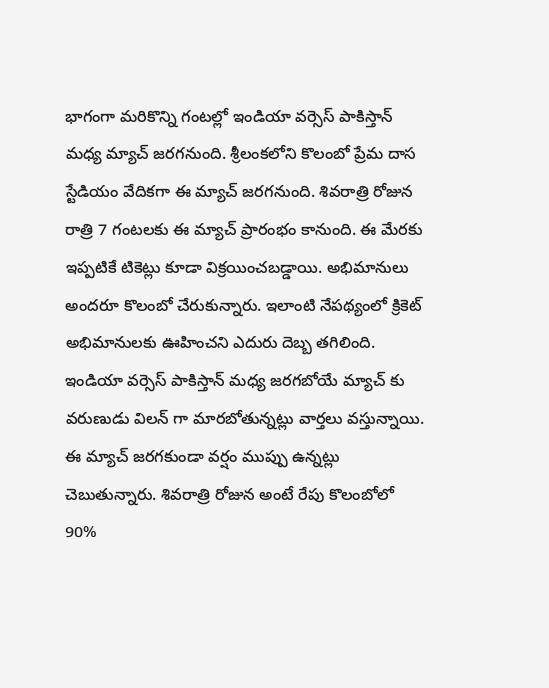భాగంగా మరికొన్ని గంటల్లో ఇండియా వర్సెస్ పాకిస్తాన్ మధ్య మ్యాచ్ జరగనుంది. శ్రీలంకలోని కొలంబో ప్రేమ దాస స్టేడియం వేదికగా ఈ మ్యాచ్ జరగనుంది. శివరాత్రి రోజున రాత్రి 7 గంటలకు ఈ మ్యాచ్ ప్రారంభం కానుంది. ఈ మేరకు ఇప్పటికే టికెట్లు కూడా విక్రయించబడ్డాయి. అభిమానులు అందరూ కొలంబో చేరుకున్నారు. ఇలాంటి నేపథ్యంలో క్రికెట్ అభిమానులకు ఊహించని ఎదురు దెబ్బ తగిలింది. ఇండియా వర్సెస్ పాకిస్తాన్ మధ్య జరగబోయే మ్యాచ్ కు వరుణుడు విలన్ గా మారబోతున్నట్లు వార్తలు వస్తున్నాయి. ఈ మ్యాచ్ జరగకుండా వర్షం ముప్పు ఉన్నట్లు చెబుతున్నారు. శివరాత్రి రోజున అంటే రేపు కొలంబోలో 90%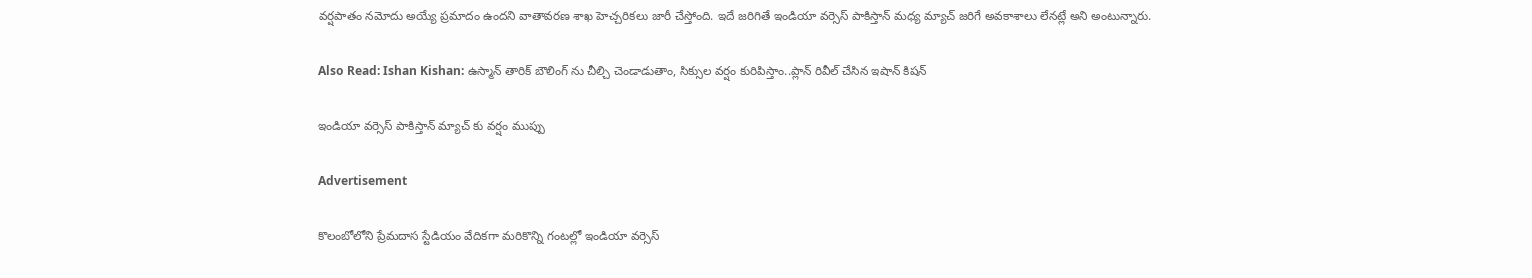వర్షపాతం నమోదు అయ్యే ప్రమాదం ఉందని వాతావరణ శాఖ హెచ్చరికలు జారీ చేస్తోంది. ఇదే జరిగితే ఇండియా వర్సెస్ పాకిస్తాన్ మధ్య మ్యాచ్ జరిగే అవకాశాలు లేనట్లే అని అంటున్నారు.

Also Read: Ishan Kishan: ఉస్మాన్ తారిక్ బౌలింగ్ ను చీల్చి చెండాడుతాం, సిక్సుల వ‌ర్షం కురిపిస్తాం..ప్లాన్ రివీల్ చేసిన ఇషాన్ కిష‌న్‌

ఇండియా వర్సెస్ పాకిస్తాన్ మ్యాచ్ కు వర్షం ముప్పు

Advertisement

కొలంబోలోని ప్రేమదాస స్టేడియం వేదికగా మరికొన్ని గంటల్లో ఇండియా వర్సెస్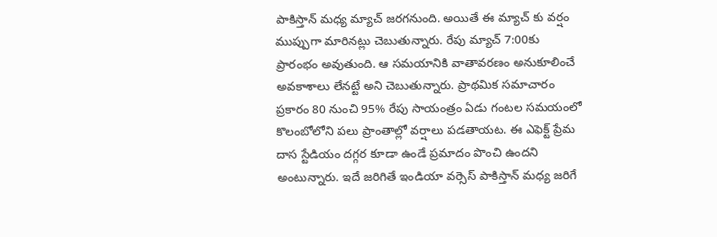పాకిస్తాన్ మధ్య మ్యాచ్ జరగనుంది. అయితే ఈ మ్యాచ్ కు వర్షం ముప్పుగా మారినట్లు చెబుతున్నారు. రేపు మ్యాచ్ 7:00కు ప్రారంభం అవుతుంది. ఆ సమయానికి వాతావరణం అనుకూలించే అవకాశాలు లేనట్టే అని చెబుతున్నారు. ప్రాథమిక సమాచారం ప్రకారం 80 నుంచి 95% రేపు సాయంత్రం ఏడు గంటల సమయంలో కొలంబోలోని పలు ప్రాంతాల్లో వర్షాలు పడతాయట. ఈ ఎఫెక్ట్ ప్రేమ దాస స్టేడియం దగ్గర కూడా ఉండే ప్రమాదం పొంచి ఉందని అంటున్నారు. ఇదే జరిగితే ఇండియా వర్సెస్ పాకిస్తాన్ మధ్య జరిగే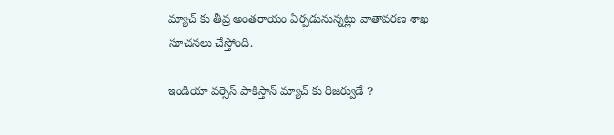మ్యాచ్ కు తీవ్ర అంతరాయం ఏర్పడునున్నట్లు వాతావరణ శాఖ సూచనలు చేస్తోంది.

ఇండియా వర్సెస్ పాకిస్తాన్ మ్యాచ్ కు రిజర్వుడే ?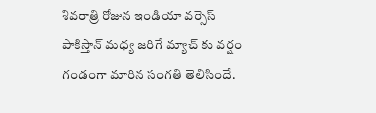శివరాత్రి రోజున ఇండియా వర్సెస్ పాకిస్తాన్ మధ్య జరిగే మ్యాచ్ కు వర్షం గండంగా మారిన సంగతి తెలిసిందే.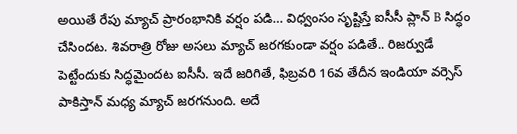అయితే రేపు మ్యాచ్ ప్రారంభానికి వర్షం పడి… విధ్వంసం సృష్టిస్తే ఐసీసీ ప్లాన్ B సిద్ధం చేసిందట. శివరాత్రి రోజు అసలు మ్యాచ్ జరగకుండా వర్షం పడితే.. రిజర్వుడే పెట్టేందుకు సిద్ధమైందట ఐసీసీ. ఇదే జరిగితే, ఫిబ్రవరి 16వ తేదీన ఇండియా వర్సెస్ పాకిస్తాన్ మధ్య మ్యాచ్ జరగనుంది. అదే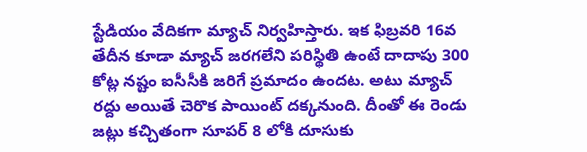స్టేడియం వేదికగా మ్యాచ్ నిర్వహిస్తారు. ఇక ఫిబ్రవరి 16వ తేదీన కూడా మ్యాచ్ జరగలేని పరిస్థితి ఉంటే దాదాపు 300 కోట్ల నష్టం ఐసీసీకి జరిగే ప్రమాదం ఉందట. అటు మ్యాచ్ రద్దు అయితే చెరొక పాయింట్ దక్కనుంది. దీంతో ఈ రెండు జట్లు కచ్చితంగా సూపర్ 8 లోకి దూసుకు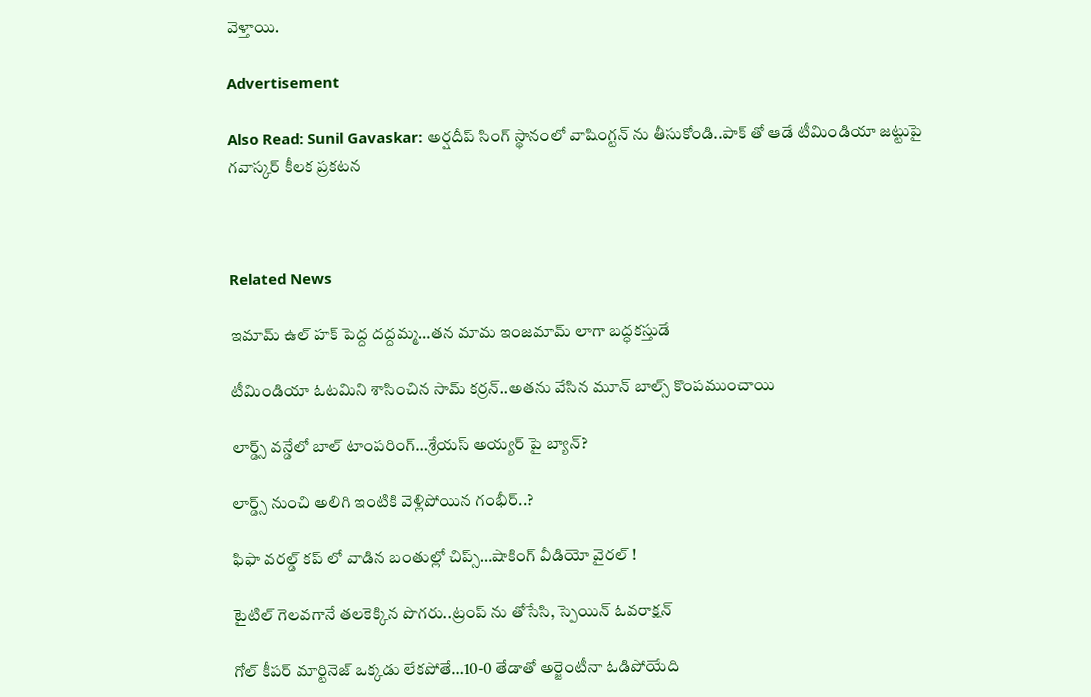వెళ్తాయి.

Advertisement

Also Read: Sunil Gavaskar: అర్ష‌దీప్ సింగ్ స్థానంలో వాషింగ్ట‌న్ ను తీసుకోండి..పాక్ తో ఆడే టీమిండియా జ‌ట్టుపై గ‌వాస్క‌ర్ కీల‌క ప్ర‌క‌ట‌న‌



Related News

ఇమామ్ ఉల్ హక్ పెద్ద ద‌ద్ద‌మ్మ‌…త‌న‌ మామ ఇంజ‌మామ్ లాగా బ‌ద్ధ‌క‌స్తుడే

టీమిండియా ఓట‌మిని శాసించిన‌ సామ్‌ కర్రన్..అత‌ను వేసిన మూన్ బాల్స్ కొంప‌ముంచాయి

లార్డ్స్ వన్డేలో బాల్ టాంపరింగ్…శ్రేయస్ అయ్యర్ పై బ్యాన్?

లార్డ్స్ నుంచి అలిగి ఇంటికి వెళ్లిపోయిన గంభీర్..?

ఫిఫా వ‌ర‌ల్డ్ క‌ప్ లో వాడిన‌ బంతుల్లో చిప్స్…షాకింగ్ వీడియో వైర‌ల్ !

టైటిల్ గెల‌వ‌గానే త‌ల‌కెక్కిన పొగ‌రు..ట్రంప్ ను తోసేసి, స్పెయిన్ ఓవ‌రాక్ష‌న్‌

గోల్ కీపర్ మార్టినెజ్ ఒక్క‌డు లేక‌పోతే…10-0 తేడాతో అర్జెంటీనా ఓడిపోయేది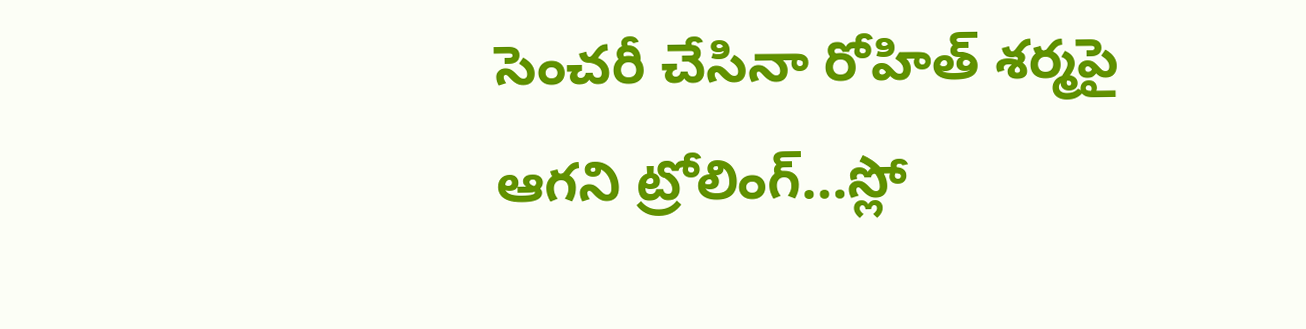సెంచ‌రీ చేసినా రోహిత్ శ‌ర్మ‌పై ఆగ‌ని ట్రోలింగ్…స్లో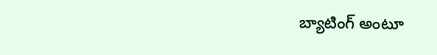బ్యాటింగ్ అంటూ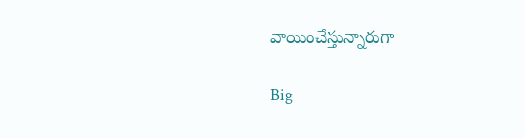వాయించేస్తున్నారుగా

Big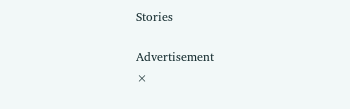Stories

Advertisement
×